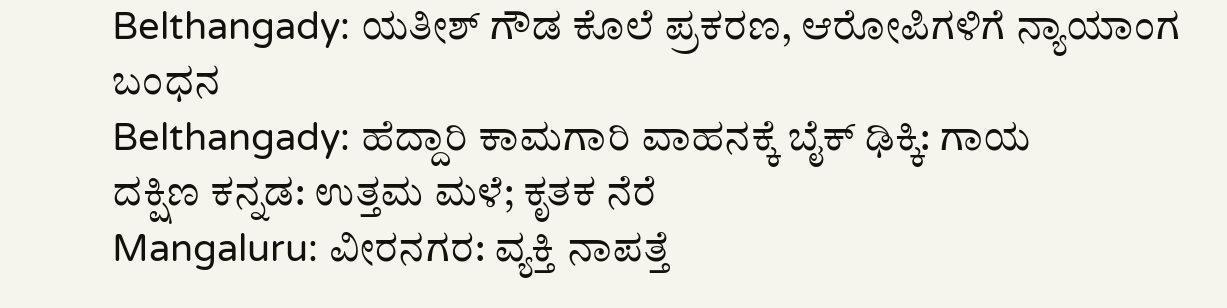Belthangady: ಯತೀಶ್ ಗೌಡ ಕೊಲೆ ಪ್ರಕರಣ, ಆರೋಪಿಗಳಿಗೆ ನ್ಯಾಯಾಂಗ ಬಂಧನ
Belthangady: ಹೆದ್ದಾರಿ ಕಾಮಗಾರಿ ವಾಹನಕ್ಕೆ ಬೈಕ್ ಢಿಕ್ಕಿ: ಗಾಯ
ದಕ್ಷಿಣ ಕನ್ನಡ: ಉತ್ತಮ ಮಳೆ; ಕೃತಕ ನೆರೆ
Mangaluru: ವೀರನಗರ: ವ್ಯಕ್ತಿ ನಾಪತ್ತೆ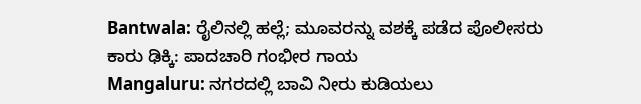Bantwala: ರೈಲಿನಲ್ಲಿ ಹಲ್ಲೆ; ಮೂವರನ್ನು ವಶಕ್ಕೆ ಪಡೆದ ಪೊಲೀಸರು
ಕಾರು ಢಿಕ್ಕಿ: ಪಾದಚಾರಿ ಗಂಭೀರ ಗಾಯ
Mangaluru: ನಗರದಲ್ಲಿ ಬಾವಿ ನೀರು ಕುಡಿಯಲು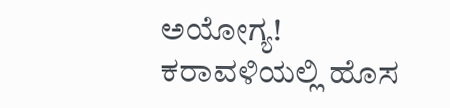ಅಯೋಗ್ಯ!
ಕರಾವಳಿಯಲ್ಲಿ ಹೊಸ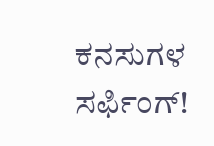ಕನಸುಗಳ ಸರ್ಫಿಂಗ್!